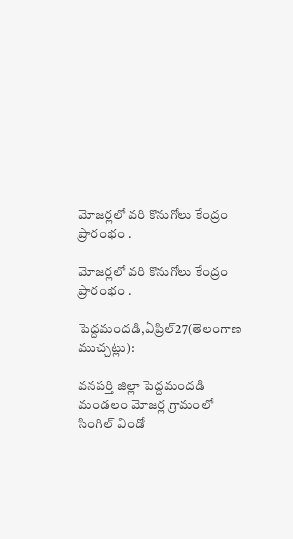మోజర్లలో వరి కొనుగోలు కేంద్రం ప్రారంభం .

మోజర్లలో వరి కొనుగోలు కేంద్రం ప్రారంభం .

పెద్దమందడి,ఏప్రిల్27(తెలంగాణ ముచ్చట్లు):

వనపర్తి జిల్లా పెద్దమందడి మండలం మోజర్ల గ్రామంలో సింగిల్ విండో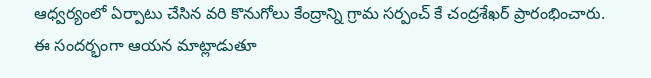ఆధ్వర్యంలో ఏర్పాటు చేసిన వరి కొనుగోలు కేంద్రాన్ని గ్రామ సర్పంచ్ కే చంద్రశేఖర్ ప్రారంభించారు. ఈ సందర్భంగా ఆయన మాట్లాడుతూ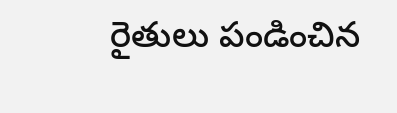రైతులు పండించిన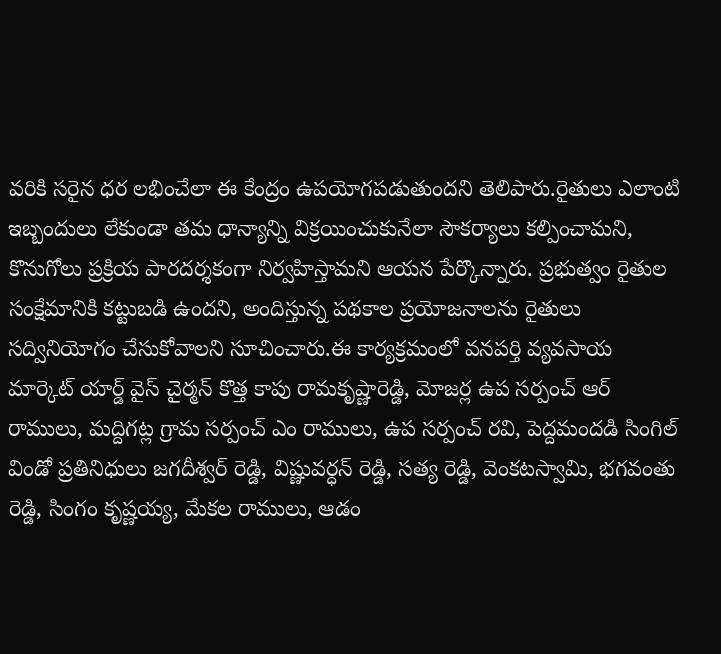వరికి సరైన ధర లభించేలా ఈ కేంద్రం ఉపయోగపడుతుందని తెలిపారు.రైతులు ఎలాంటి ఇబ్బందులు లేకుండా తమ ధాన్యాన్ని విక్రయించుకునేలా సౌకర్యాలు కల్పించామని, కొనుగోలు ప్రక్రియ పారదర్శకంగా నిర్వహిస్తామని ఆయన పేర్కొన్నారు. ప్రభుత్వం రైతుల సంక్షేమానికి కట్టుబడి ఉందని, అందిస్తున్న పథకాల ప్రయోజనాలను రైతులు సద్వినియోగం చేసుకోవాలని సూచించారు.ఈ కార్యక్రమంలో వనపర్తి వ్యవసాయ మార్కెట్ యార్డ్ వైస్ చైర్మన్ కొత్త కాపు రామకృష్ణారెడ్డి, మోజర్ల ఉప సర్పంచ్ ఆర్ రాములు, మద్దిగట్ల గ్రామ సర్పంచ్ ఎం రాములు, ఉప సర్పంచ్ రవి, పెద్దమందడి సింగిల్ విండో ప్రతినిధులు జగదీశ్వర్ రెడ్డి, విష్ణువర్ధన్ రెడ్డి, సత్య రెడ్డి, వెంకటస్వామి, భగవంతు రెడ్డి, సింగం కృష్ణయ్య, మేకల రాములు, ఆడం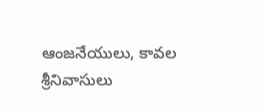ఆంజనేయులు, కావల శ్రీనివాసులు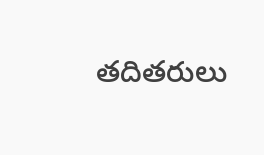తదితరులు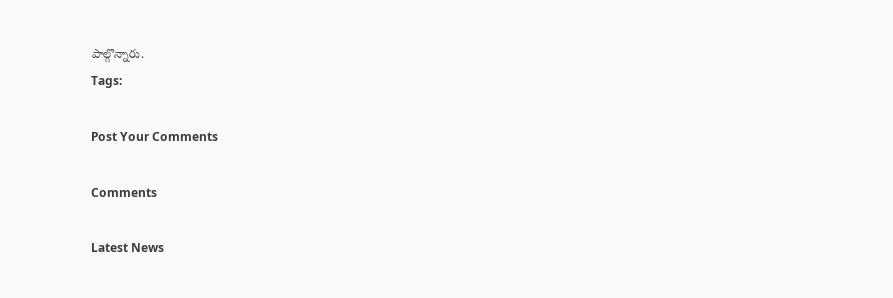పాల్గొన్నారు.
Tags:

Post Your Comments

Comments

Latest News